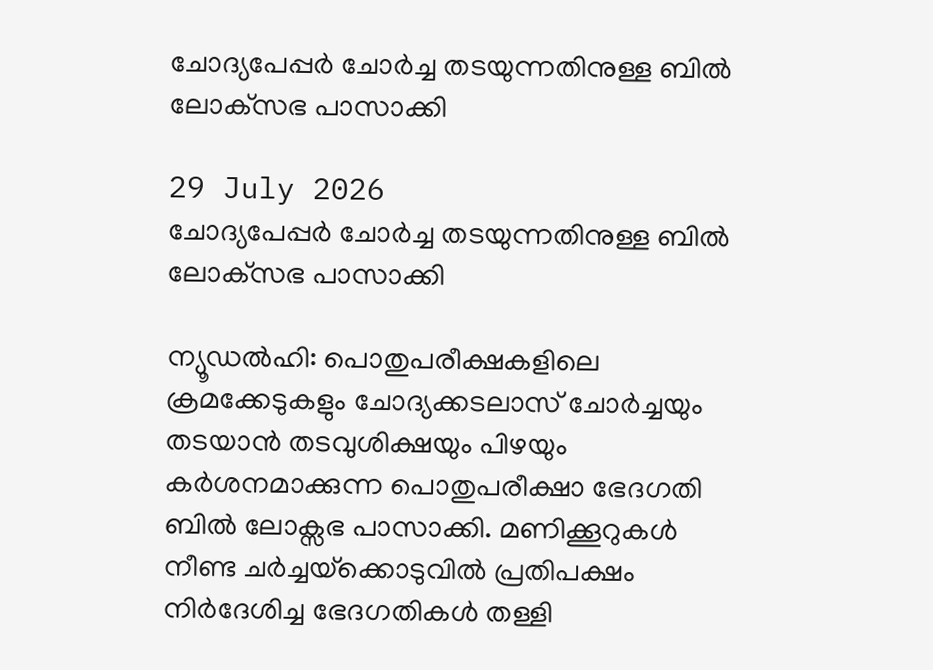ചോദ്യപേപ്പർ ചോർച്ച തടയുന്നതിനുള്ള ബിൽ ലോക്‌സഭ പാസാക്കി

29 July 2026
ചോദ്യപേപ്പർ ചോർച്ച തടയുന്നതിനുള്ള ബിൽ ലോക്‌സഭ പാസാക്കി

ന്യൂഡൽഹി: പൊതുപരീക്ഷകളിലെ ക്രമക്കേടുകളും ചോദ്യക്കടലാസ് ചോർച്ചയും തടയാൻ തടവുശിക്ഷയും പിഴയും കർശനമാക്കുന്ന പൊതുപരീക്ഷാ ഭേദഗതി ബിൽ ലോക്സഭ പാസാക്കി. മണിക്കൂറുകൾ നീണ്ട ചർച്ചയ്‌ക്കൊടുവിൽ പ്രതിപക്ഷം നിർദേശിച്ച ഭേദഗതികൾ തള്ളി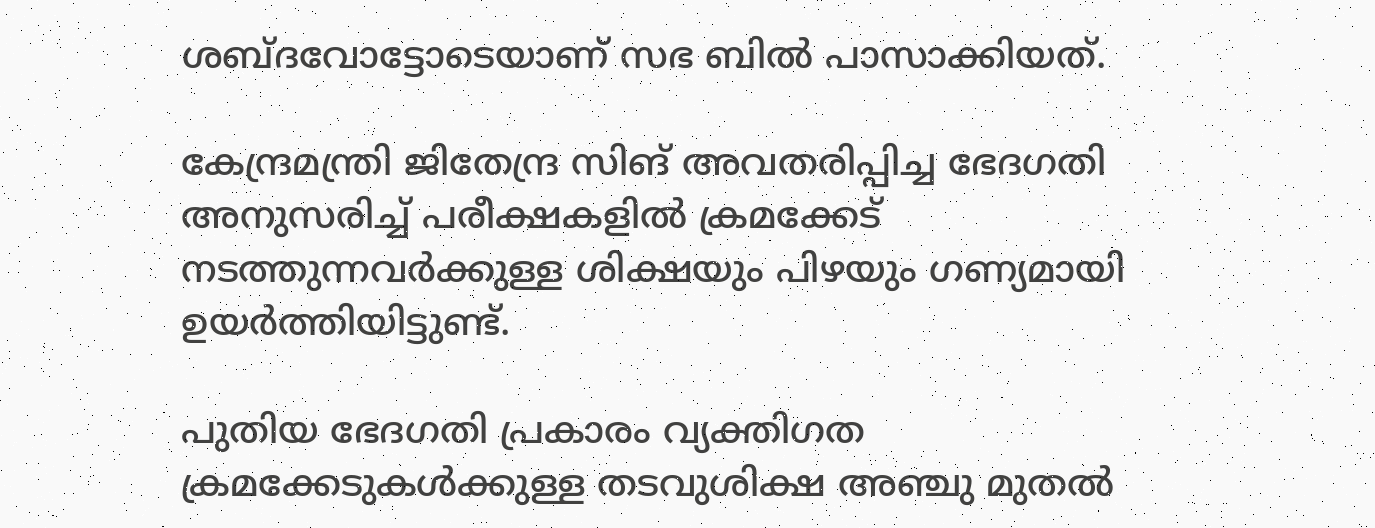ശബ്ദവോട്ടോടെയാണ് സഭ ബിൽ പാസാക്കിയത്.

കേന്ദ്രമന്ത്രി ജിതേന്ദ്ര സിങ് അവതരിപ്പിച്ച ഭേദഗതി അനുസരിച്ച് പരീക്ഷകളിൽ ക്രമക്കേട് നടത്തുന്നവർക്കുള്ള ശിക്ഷയും പിഴയും ഗണ്യമായി ഉയർത്തിയിട്ടുണ്ട്.

പുതിയ ഭേദഗതി പ്രകാരം വ്യക്തിഗത ക്രമക്കേടുകൾക്കുള്ള തടവുശിക്ഷ അഞ്ചു മുതൽ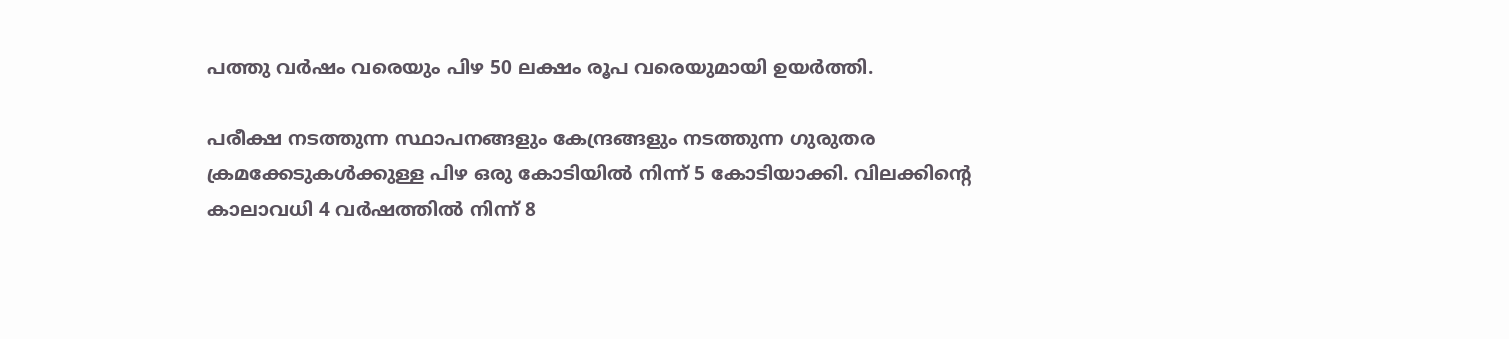പത്തു വർഷം വരെയും പിഴ 50 ലക്ഷം രൂപ വരെയുമായി ഉയർത്തി.

പരീക്ഷ നടത്തുന്ന സ്ഥാപനങ്ങളും കേന്ദ്രങ്ങളും നടത്തുന്ന ഗുരുതര ക്രമക്കേടുകൾക്കുള്ള പിഴ ഒരു കോടിയിൽ നിന്ന് 5 കോടിയാക്കി. വിലക്കിന്റെ കാലാവധി 4 വർഷത്തിൽ നിന്ന് 8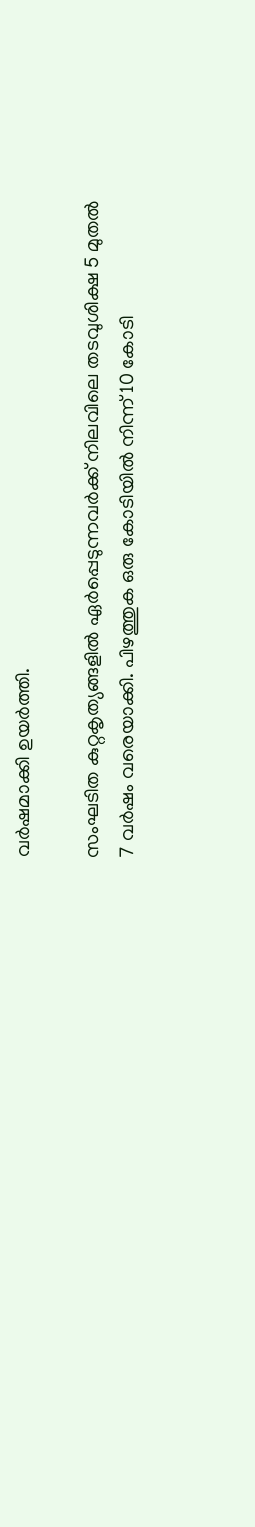വർഷമാക്കി ഉയർത്തി.

സംഘടിത കുറ്റകൃത്യങ്ങളിൽ ഏർപ്പെടുന്നവർക്ക് നിലവിലെ തടവുശിക്ഷ 5 മുതൽ 7 വർഷം വരെയാക്കി. പിഴത്തുക ഒരു കോടിയിൽ നിന്ന് 10 കോടി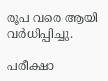രൂപ വരെ ആയി വർധിപ്പിച്ചു.

പരീക്ഷാ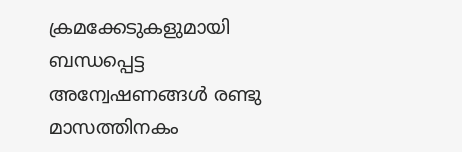ക്രമക്കേടുകളുമായി ബന്ധപ്പെട്ട അന്വേഷണങ്ങൾ രണ്ടു മാസത്തിനകം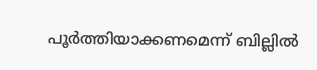പൂർത്തിയാക്കണമെന്ന് ബില്ലിൽ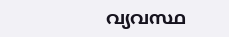വ്യവസ്ഥ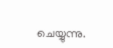ചെയ്യുന്നു.